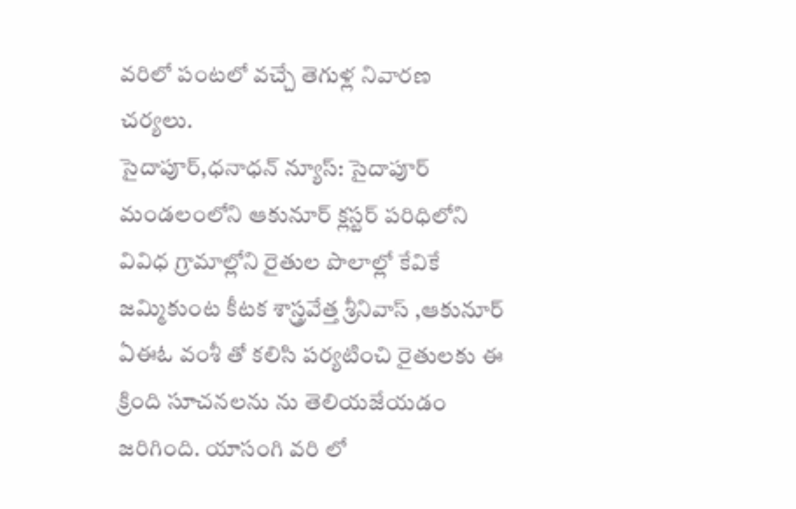వరిలో పంటలో వచ్చే తెగుళ్ల నివారణ చర్యలు.
సైదాపూర్,ధనాధన్ న్యూస్: సైదాపూర్ మండలంలోని ఆకునూర్ క్లస్టర్ పరిధిలోని వివిధ గ్రామాల్లోని రైతుల పొలాల్లో కేవికే జమ్మికుంట కీటక శాస్త్రవేత్త శ్రీనివాస్ ,ఆకునూర్ ఏఈఓ వంశీ తో కలిసి పర్యటించి రైతులకు ఈ క్రింది సూచనలను ను తెలియజేయడం జరిగింది. యాసంగి వరి లో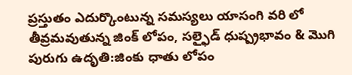ప్రస్తుతం ఎదుర్కొంటున్న సమస్యలు యాసంగి వరి లో తీవ్రమవుతున్న జింక్ లోపం, సల్ఫైడ్ ధుష్ప్రభావం & మొగి పురుగు ఉదృతి:జింకు ధాతు లోపం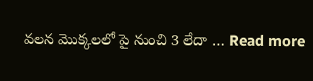వలన మొక్కలలో పై నుంచి 3 లేదా … Read more